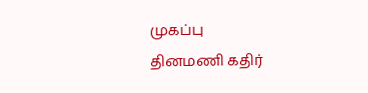முகப்பு
தினமணி கதிர்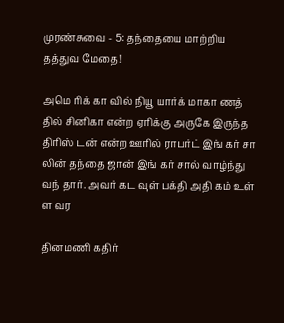முரண்சுவை - 5: தந்தையை மாற்றிய தத்துவ மேதை!

அமெ ரிக் கா வில் நியூ யார்க் மாகா ணத் தில் சினிகா என்ற ஏரிக்கு அருகே இருந்த திரிஸ் டன் என்ற ஊரில் ராபர்ட் இங் கர் சா லின் தந்தை ஜான் இங் கர் சால் வாழ்ந்து வந் தார். அவர் கட வுள் பக்தி அதி கம் உள் ள வர

தினமணி கதிர்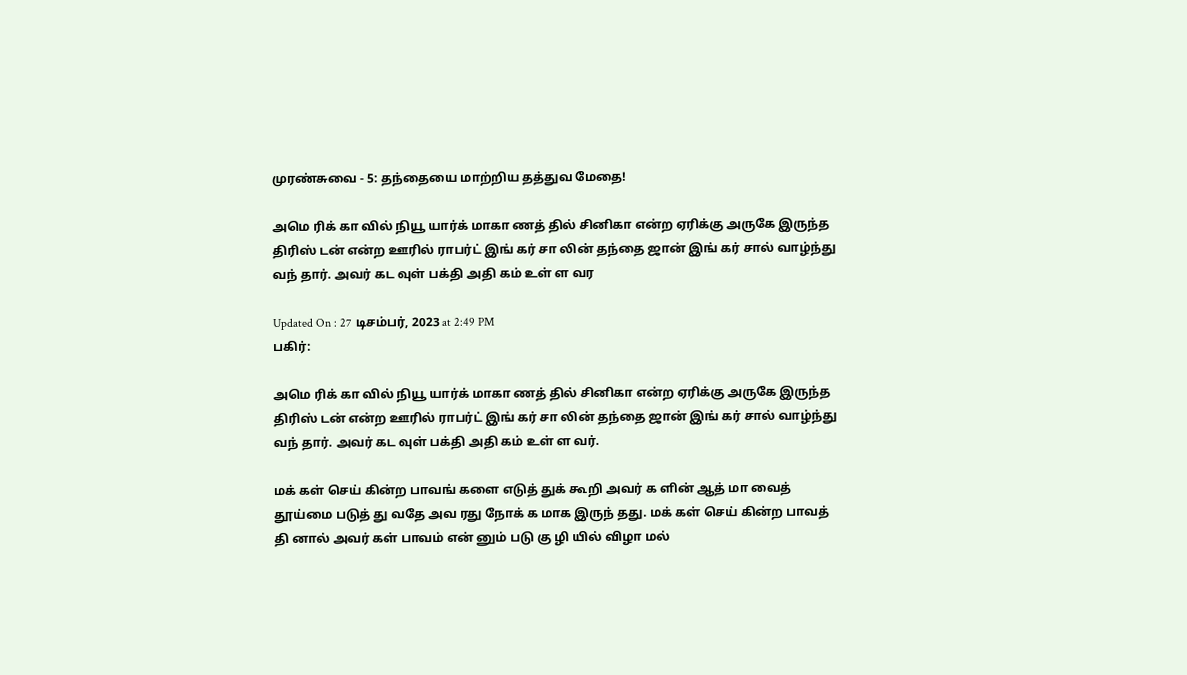முரண்சுவை - 5: தந்தையை மாற்றிய தத்துவ மேதை!

அமெ ரிக் கா வில் நியூ யார்க் மாகா ணத் தில் சினிகா என்ற ஏரிக்கு அருகே இருந்த திரிஸ் டன் என்ற ஊரில் ராபர்ட் இங் கர் சா லின் தந்தை ஜான் இங் கர் சால் வாழ்ந்து வந் தார். அவர் கட வுள் பக்தி அதி கம் உள் ள வர

Updated On : 27 டிசம்பர், 2023 at 2:49 PM
பகிர்:

அமெ ரிக் கா வில் நியூ யார்க் மாகா ணத் தில் சினிகா என்ற ஏரிக்கு அருகே இருந்த திரிஸ் டன் என்ற ஊரில் ராபர்ட் இங் கர் சா லின் தந்தை ஜான் இங் கர் சால் வாழ்ந்து வந் தார். அவர் கட வுள் பக்தி அதி கம் உள் ள வர்.

மக் கள் செய் கின்ற பாவங் களை எடுத் துக் கூறி அவர் க ளின் ஆத் மா வைத் தூய்மை படுத் து வதே அவ ரது நோக் க மாக இருந் தது. மக் கள் செய் கின்ற பாவத் தி னால் அவர் கள் பாவம் என் னும் படு கு ழி யில் விழா மல்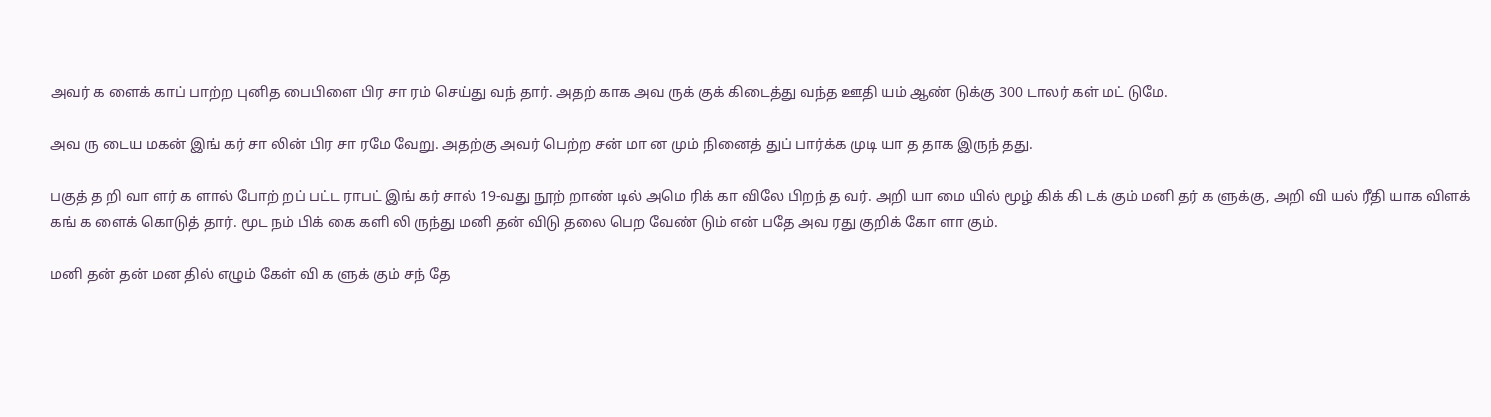அவர் க ளைக் காப் பாற்ற புனித பைபிளை பிர சா ரம் செய்து வந் தார். அதற் காக அவ ருக் குக் கிடைத்து வந்த ஊதி யம் ஆண் டுக்கு 300 டாலர் கள் மட் டுமே.

அவ ரு டைய மகன் இங் கர் சா லின் பிர சா ரமே வேறு. அதற்கு அவர் பெற்ற சன் மா ன மும் நினைத் துப் பார்க்க முடி யா த தாக இருந் தது.

பகுத் த றி வா ளர் க ளால் போற் றப் பட்ட ராபட் இங் கர் சால் 19-வது நூற் றாண் டில் அமெ ரிக் கா விலே பிறந் த வர். அறி யா மை யில் மூழ் கிக் கி டக் கும் மனி தர் க ளுக்கு, அறி வி யல் ரீதி யாக விளக் கங் க ளைக் கொடுத் தார். மூட நம் பிக் கை களி லி ருந்து மனி தன் விடு தலை பெற வேண் டும் என் பதே அவ ரது குறிக் கோ ளா கும்.

மனி தன் தன் மன தில் எழும் கேள் வி க ளுக் கும் சந் தே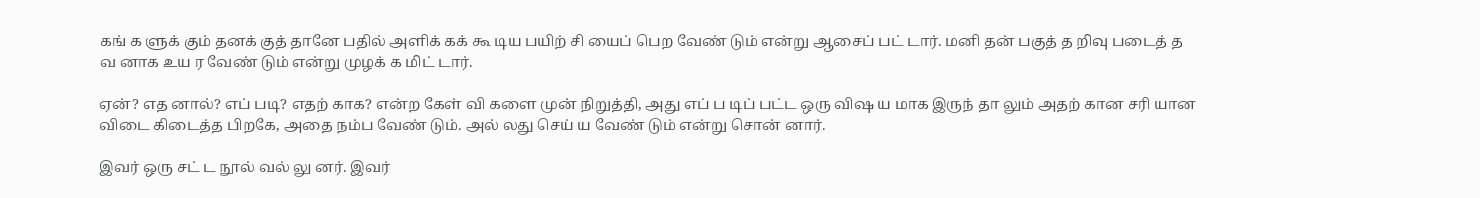கங் க ளுக் கும் தனக் குத் தானே பதில் அளிக் கக் கூ டிய பயிற் சி யைப் பெற வேண் டும் என்று ஆசைப் பட் டார். மனி தன் பகுத் த றிவு படைத் த வ னாக உய ர வேண் டும் என்று முழக் க மிட் டார்.

ஏன்? எத னால்? எப் படி? எதற் காக? என்ற கேள் வி களை முன் நிறுத்தி, அது எப் ப டிப் பட்ட ஒரு விஷ ய மாக இருந் தா லும் அதற் கான சரி யான விடை கிடைத்த பிறகே, அதை நம்ப வேண் டும். அல் லது செய் ய வேண் டும் என்று சொன் னார்.

இவர் ஒரு சட் ட நூல் வல் லு னர். இவர்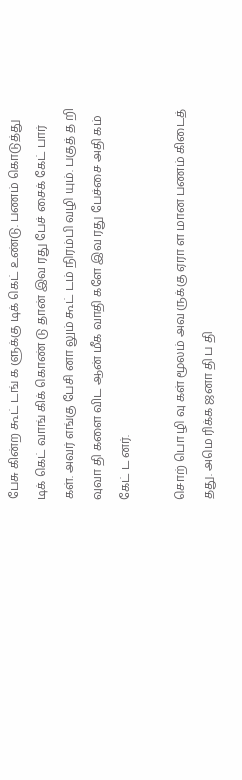பேசு கின்ற கூட் டங் க ளுக்கு டிக் கெட் உண்டு. பணம் கொடுத்து டிக் கெட் வாங் கிக் கொண் டு தான் இவ ரது பேச் சைக் கேட் பார் கள். அவர் எங்கு பேசி னா லும் கூட் டம் நிரம்பி வழி யும். பகுத் த றி வுவா தி களை விட ஆன் மீக வாதி களே இவ ரது பேச்சை அதி கம் கேட் ட னர்.

சொற் பொ ழி வு கள் மூலம் அவ ருக்கு ஏரா ள மான பணம் கிடைத் தது. அமெ ரிக்க ஜனா தி ப தி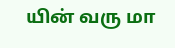யின் வரு மா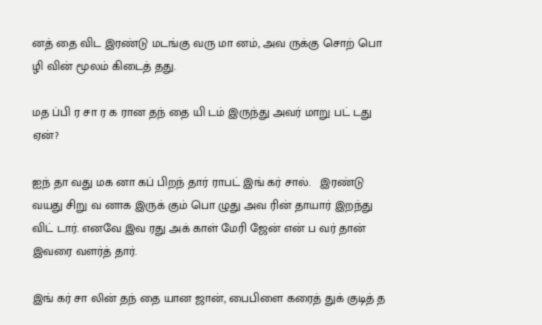னத் தை விட இரண்டு மடங்கு வரு மா னம், அவ ருக்கு சொற் பொ ழி வின் மூலம் கிடைத் தது.

மத ப்பி ர சா ர க ரான தந் தை யி டம் இருந்து அவர் மாறு பட் டது ஏன்?

ஐந் தா வது மக னா கப் பிறந் தார் ராபட் இங் கர் சால்.   இரண்டு வயது சிறு வ னாக இருக் கும் பொ ழுது அவ ரின் தாயார் இறந்து விட் டார். எனவே இவ ரது அக் காள் மேரி ஜேன் என் ப வர் தான் இவரை வளர்த் தார்.

இங் கர் சா லின் தந் தை யான ஜான், பைபிளை கரைத் துக் குடித் த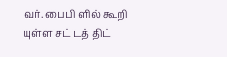வர். பைபி ளில் கூறி யுள்ள சட் டத் திட்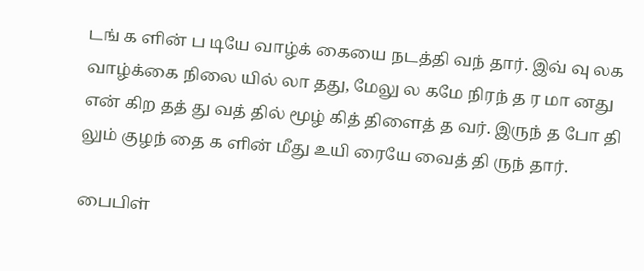டங் க ளின் ப டியே வாழ்க் கையை நடத்தி வந் தார். இவ் வு லக வாழ்க்கை நிலை யில் லா தது, மேலு ல கமே நிரந் த ர மா னது என் கிற தத் து வத் தில் மூழ் கித் திளைத் த வர். இருந் த போ தி லும் குழந் தை க ளின் மீது உயி ரையே வைத் தி ருந் தார்.

பைபிள்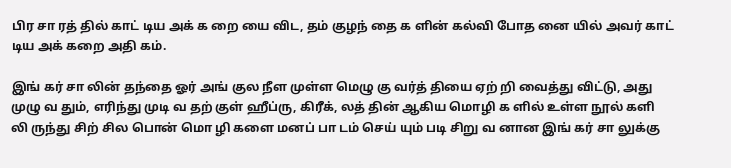பிர சா ரத் தில் காட் டிய அக் க றை யை விட, தம் குழந் தை க ளின் கல்வி போத னை யில் அவர் காட் டிய அக் கறை அதி கம்.

இங் கர் சா லின் தந்தை ஓர் அங் குல நீள முள்ள மெழு கு வர்த் தியை ஏற் றி வைத்து விட்டு, அது முழு வ தும், எரிந்து முடி வ தற் குள் ஹீப்ரு, கிரீக், லத் தின் ஆகிய மொழி க ளில் உள்ள நூல் களி லி ருந்து சிற் சில பொன் மொ ழி களை மனப் பா டம் செய் யும் படி சிறு வ னான இங் கர் சா லுக்கு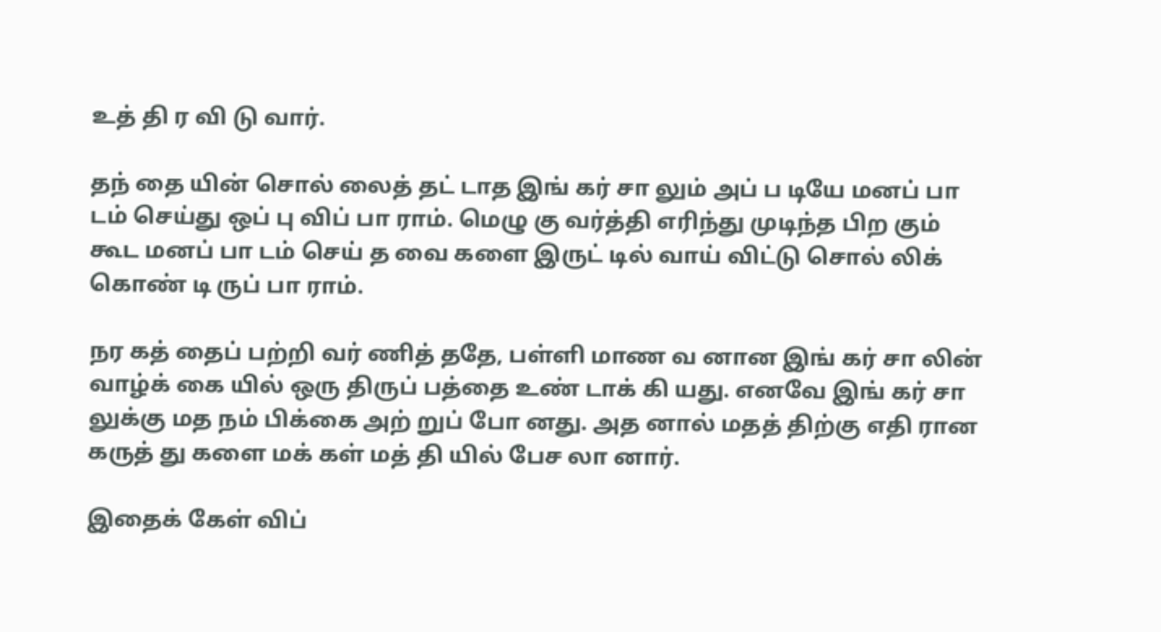உத் தி ர வி டு வார்.

தந் தை யின் சொல் லைத் தட் டாத இங் கர் சா லும் அப் ப டியே மனப் பா டம் செய்து ஒப் பு விப் பா ராம். மெழு கு வர்த்தி எரிந்து முடிந்த பிற கும் கூட மனப் பா டம் செய் த வை களை இருட் டில் வாய் விட்டு சொல் லிக் கொண் டி ருப் பா ராம்.

நர கத் தைப் பற்றி வர் ணித் ததே, பள்ளி மாண வ னான இங் கர் சா லின் வாழ்க் கை யில் ஒரு திருப் பத்தை உண் டாக் கி யது. எனவே இங் கர் சா லுக்கு மத நம் பிக்கை அற் றுப் போ னது. அத னால் மதத் திற்கு எதி ரான கருத் து களை மக் கள் மத் தி யில் பேச லா னார்.

இதைக் கேள் விப்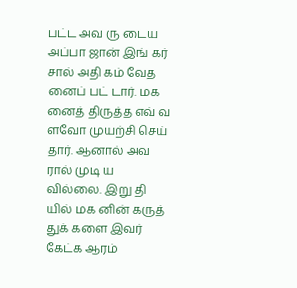பட்ட அவ ரு டைய அப்பா ஜான் இங் கர் சால் அதி கம் வேத னைப் பட் டார். மக னைத் திருத்த எவ் வ ளவோ முயற்சி செய் தார். ஆனால் அவ ரால் முடி ய வில்லை. இறு தி யில் மக னின் கருத் துக் களை இவர் கேட்க ஆரம்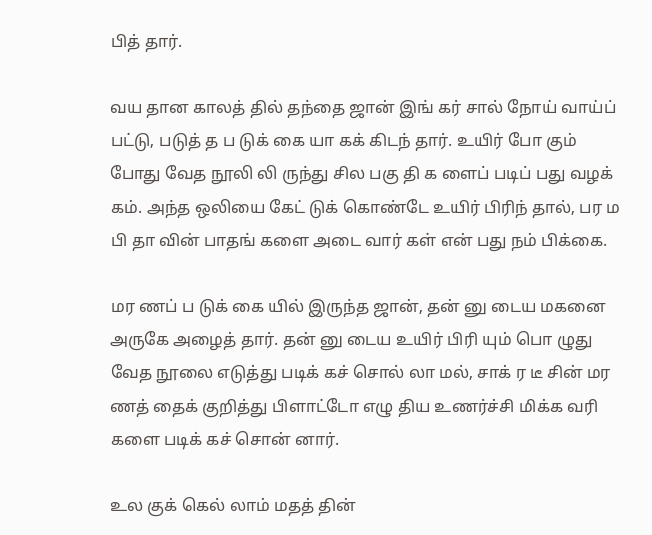பித் தார்.

வய தான காலத் தில் தந்தை ஜான் இங் கர் சால் நோய் வாய்ப் பட்டு, படுத் த ப டுக் கை யா கக் கிடந் தார். உயிர் போ கும் போது வேத நூலி லி ருந்து சில பகு தி க ளைப் படிப் பது வழக் கம். அந்த ஒலியை கேட் டுக் கொண்டே உயிர் பிரிந் தால், பர ம பி தா வின் பாதங் களை அடை வார் கள் என் பது நம் பிக்கை.

மர ணப் ப டுக் கை யில் இருந்த ஜான், தன் னு டைய மகனை அருகே அழைத் தார். தன் னு டைய உயிர் பிரி யும் பொ ழுது வேத நூலை எடுத்து படிக் கச் சொல் லா மல், சாக் ர டீ சின் மர ணத் தைக் குறித்து பிளாட்டோ எழு திய உணர்ச்சி மிக்க வரி களை படிக் கச் சொன் னார்.

உல குக் கெல் லாம் மதத் தின்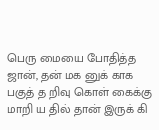பெரு மையை போதித்த ஜான், தன் மக னுக் காக பகுத் த றிவு கொள் கைக்கு மாறி ய தில் தான் இருக் கி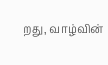றது, வாழ்வின்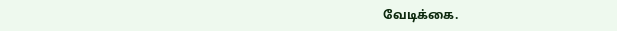வேடிக்கை.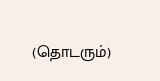(தொடரும்)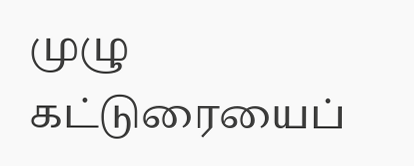முழு கட்டுரையைப்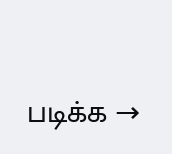படிக்க →